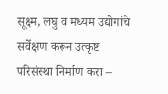सूक्ष्म, लघु व मध्यम उद्योगांचे सर्वेक्षण करून उत्कृष्ट परिसंस्था निर्माण करा –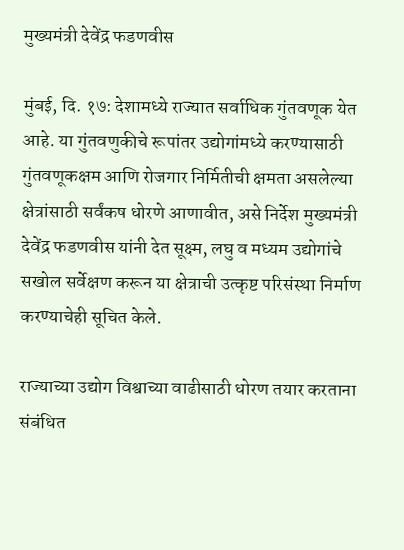मुख्यमंत्री देवेंद्र फडणवीस

मुंबई, दि. १७: देशामध्ये राज्यात सर्वाधिक गुंतवणूक येत आहे. या गुंतवणुकीचे रूपांतर उद्योगांमध्ये करण्यासाठी गुंतवणूकक्षम आणि रोजगार निर्मितीची क्षमता असलेल्या क्षेत्रांसाठी सर्वंकष धोरणे आणावीत, असे निर्देश मुख्यमंत्री देवेंद्र फडणवीस यांनी देत सूक्ष्म, लघु व मध्यम उद्योगांचे सखोल सर्वेक्षण करून या क्षेत्राची उत्कृष्ट परिसंस्था निर्माण करण्याचेही सूचित केले.

राज्याच्या उद्योग विश्वाच्या वाढीसाठी धोरण तयार करताना संबंधित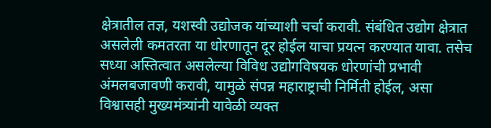क्षेत्रातील तज्ञ, यशस्वी उद्योजक यांच्याशी चर्चा करावी. संबंधित उद्योग क्षेत्रात असलेली कमतरता या धोरणातून दूर होईल याचा प्रयत्न करण्यात यावा. तसेच सध्या अस्तित्वात असलेल्या विविध उद्योगविषयक धोरणांची प्रभावी अंमलबजावणी करावी, यामुळे संपन्न महाराष्ट्राची निर्मिती होईल, असा विश्वासही मुख्यमंत्र्यांनी यावेळी व्यक्त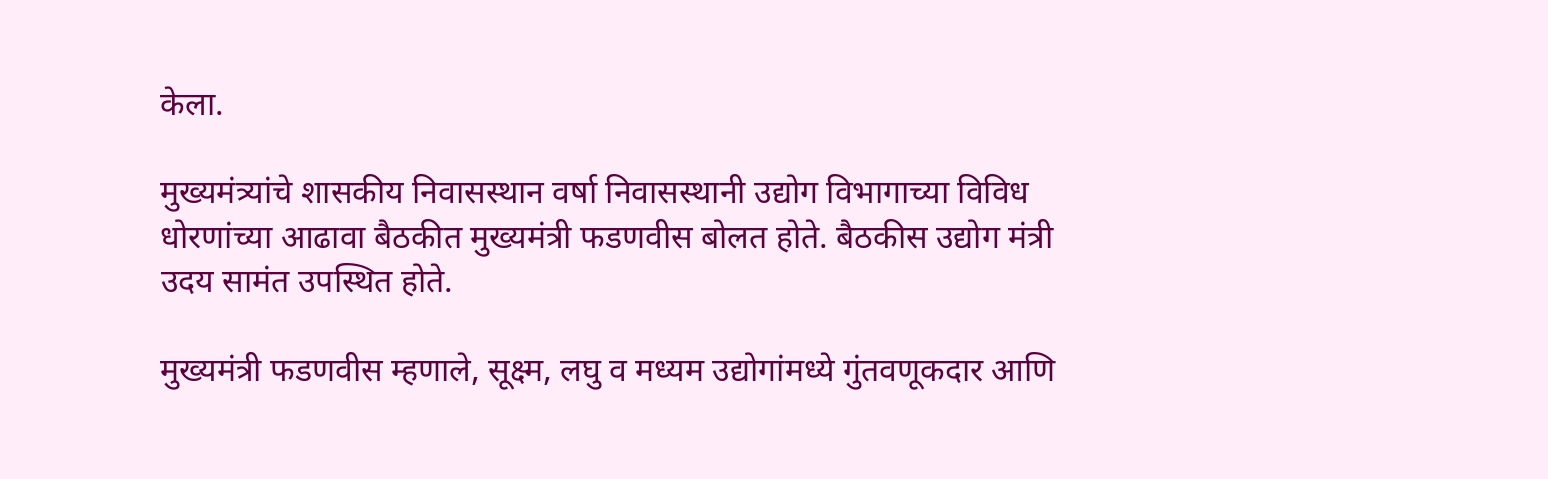केला.

मुख्यमंत्र्यांचे शासकीय निवासस्थान वर्षा निवासस्थानी उद्योग विभागाच्या विविध धोरणांच्या आढावा बैठकीत मुख्यमंत्री फडणवीस बोलत होते. बैठकीस उद्योग मंत्री उदय सामंत उपस्थित होते.

मुख्यमंत्री फडणवीस म्हणाले, सूक्ष्म, लघु व मध्यम उद्योगांमध्ये गुंतवणूकदार आणि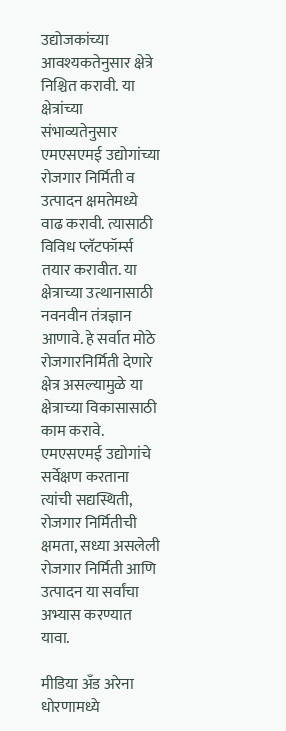उद्योजकांच्या आवश्यकतेनुसार क्षेत्रे निश्चित करावी. या क्षेत्रांच्या संभाव्यतेनुसार एमएसएमई उद्योगांच्या रोजगार निर्मिती व उत्पादन क्षमतेमध्ये वाढ करावी. त्यासाठी विविध प्लॅटफॉर्म्स तयार करावीत. या क्षेत्राच्या उत्थानासाठी नवनवीन तंत्रज्ञान आणावे. हे सर्वात मोठे रोजगारनिर्मिती देणारे क्षेत्र असल्यामुळे या क्षेत्राच्या विकासासाठी काम करावे. एमएसएमई उद्योगांचे सर्वेक्षण करताना त्यांची सद्यस्थिती, रोजगार निर्मितीची क्षमता, सध्या असलेली रोजगार निर्मिती आणि उत्पादन या सर्वांचा अभ्यास करण्यात यावा.

मीडिया अँड अरेना धोरणामध्ये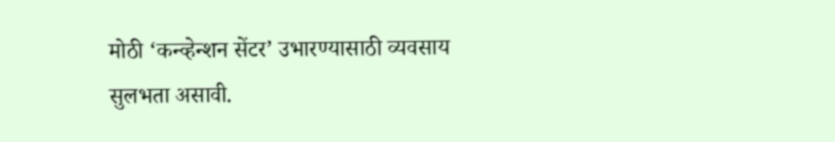मोठी ‘कन्व्हेन्शन सेंटर’ उभारण्यासाठी व्यवसाय सुलभता असावी.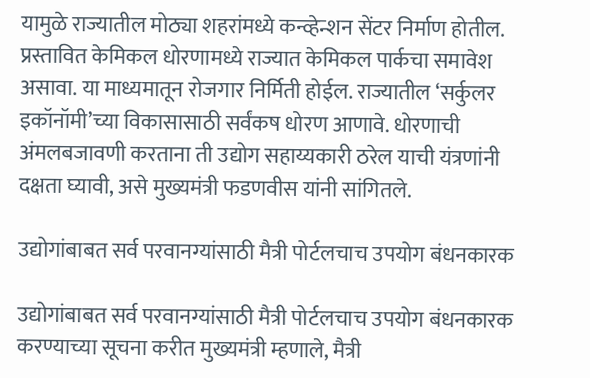यामुळे राज्यातील मोठ्या शहरांमध्ये कन्व्हेन्शन सेंटर निर्माण होतील. प्रस्तावित केमिकल धोरणामध्ये राज्यात केमिकल पार्कचा समावेश असावा. या माध्यमातून रोजगार निर्मिती होईल. राज्यातील ‘सर्कुलर इकॉनॉमी’च्या विकासासाठी सर्वंकष धोरण आणावे. धोरणाची अंमलबजावणी करताना ती उद्योग सहाय्यकारी ठरेल याची यंत्रणांनी दक्षता घ्यावी, असे मुख्यमंत्री फडणवीस यांनी सांगितले.

उद्योगांबाबत सर्व परवानग्यांसाठी मैत्री पोर्टलचाच उपयोग बंधनकारक

उद्योगांबाबत सर्व परवानग्यांसाठी मैत्री पोर्टलचाच उपयोग बंधनकारक करण्याच्या सूचना करीत मुख्यमंत्री म्हणाले, मैत्री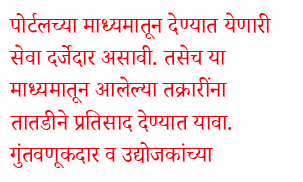पोर्टलच्या माध्यमातून देण्यात येणारी सेवा दर्जेदार असावी. तसेच या माध्यमातून आलेल्या तक्रारींना तातडीने प्रतिसाद देण्यात यावा. गुंतवणूकदार व उद्योजकांच्या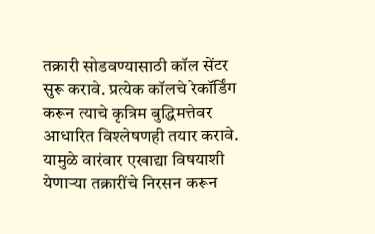तक्रारी सोडवण्यासाठी कॉल सेंटर सुरू करावे. प्रत्येक कॉलचे रेकॉर्डिंग करून त्याचे कृत्रिम बुद्धिमत्तेवर आधारित विश्लेषणही तयार करावे. यामुळे वारंवार एखाद्या विषयाशी येणाऱ्या तक्रारींचे निरसन करून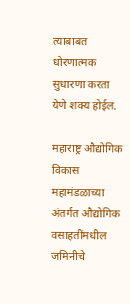त्याबाबत धोरणात्मक सुधारणा करता येणे शक्य होईल.

महाराष्ट्र औद्योगिक विकास महामंडळाच्या अंतर्गत औद्योगिक वसाहतींमधील जमिनीचे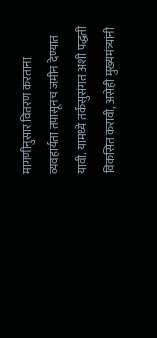मागणीनुसार वितरण करताना व्यवहार्यता तपासूनच जमीन देण्यात यावी. यामध्ये तर्कसुसंगत अशी पद्धती विकसित करावी, असेही मुख्यमंत्र्यांनी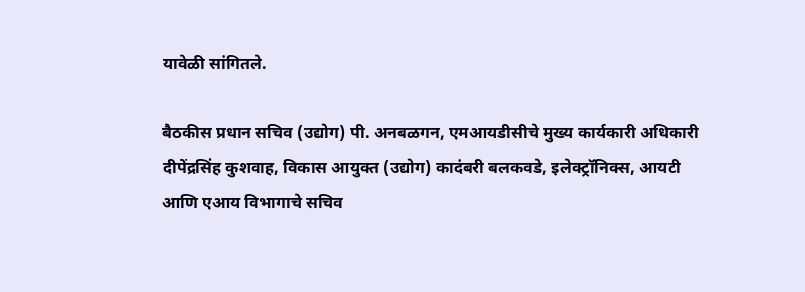यावेळी सांगितले.

बैठकीस प्रधान सचिव (उद्योग) पी. अनबळगन, एमआयडीसीचे मुख्य कार्यकारी अधिकारी दीपेंद्रसिंह कुशवाह, विकास आयुक्त (उद्योग) कादंबरी बलकवडे, इलेक्ट्रॉनिक्स, आयटी आणि एआय विभागाचे सचिव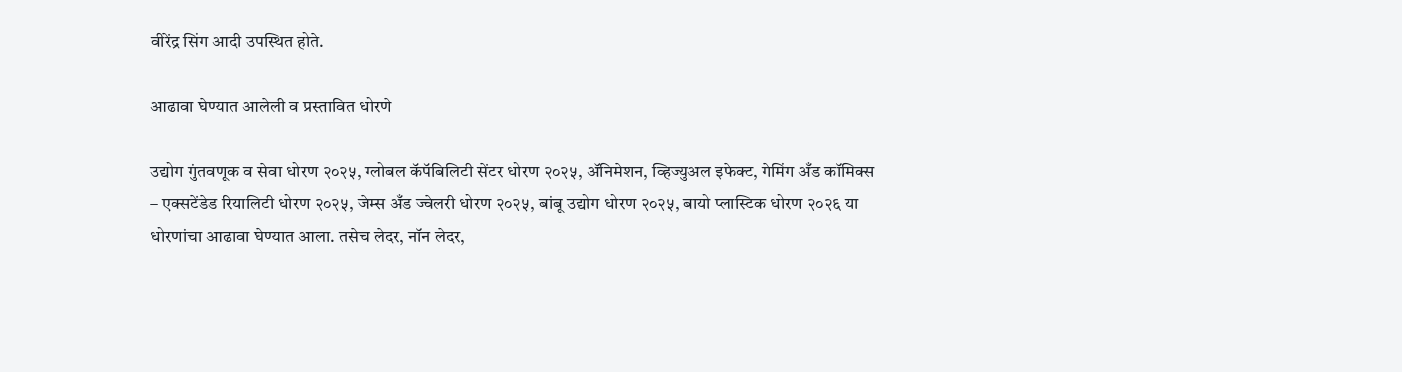वीरेंद्र सिंग आदी उपस्थित होते.

आढावा घेण्यात आलेली व प्रस्तावित धोरणे

उद्योग गुंतवणूक व सेवा धोरण २०२५, ग्लोबल कॅपॅबिलिटी सेंटर धोरण २०२५, ॲनिमेशन, व्हिज्युअल इफेक्ट, गेमिंग अँड कॉमिक्स – एक्सटेंडेड रियालिटी धोरण २०२५, जेम्स अँड ज्वेलरी धोरण २०२५, बांबू उद्योग धोरण २०२५, बायो प्लास्टिक धोरण २०२६ या धोरणांचा आढावा घेण्यात आला. तसेच लेदर, नॉन लेदर,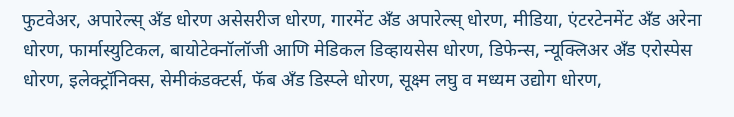फुटवेअर, अपारेल्स् अँड धोरण असेसरीज धोरण, गारमेंट अँड अपारेल्स् धोरण, मीडिया, एंटरटेनमेंट अँड अरेना धोरण, फार्मास्युटिकल, बायोटेक्नॉलॉजी आणि मेडिकल डिव्हायसेस धोरण, डिफेन्स, न्यूक्लिअर अँड एरोस्पेस धोरण, इलेक्ट्रॉनिक्स, सेमीकंडक्टर्स, फॅब अँड डिस्प्ले धोरण, सूक्ष्म लघु व मध्यम उद्योग धोरण,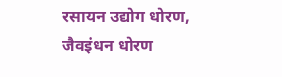रसायन उद्योग धोरण, जैवइंधन धोरण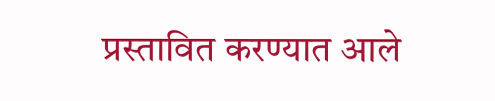प्रस्तावित करण्यात आले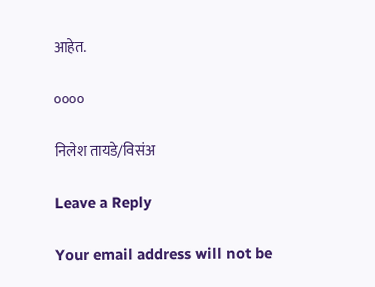आहेत.

००००

निलेश तायडे/विसंअ

Leave a Reply

Your email address will not be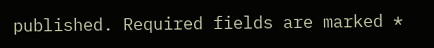published. Required fields are marked *